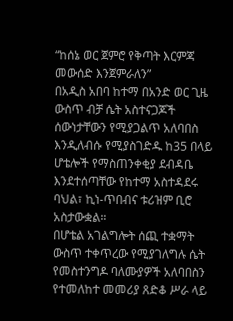“ከሰኔ ወር ጀምሮ የቅጣት እርምጃ መውሰድ እንጀምራለን”
በአዲስ አበባ ከተማ በአንድ ወር ጊዜ ውስጥ ብቻ ሴት አስተናጋጆች ሰውነታቸውን የሚያጋልጥ አለባበስ እንዲለብሱ የሚያስገድዱ ከ35 በላይ ሆቴሎች የማስጠንቀቂያ ደብዳቤ እንደተሰጣቸው የከተማ አስተዳደሩ ባህል፣ ኪነ-ጥበብና ቱሪዝም ቢሮ አስታውቋል።
በሆቴል አገልግሎት ሰጪ ተቋማት ውስጥ ተቀጥረው የሚያገለግሉ ሴት የመስተንግዶ ባለሙያዎች አለባበስን የተመለከተ መመሪያ ጸድቆ ሥራ ላይ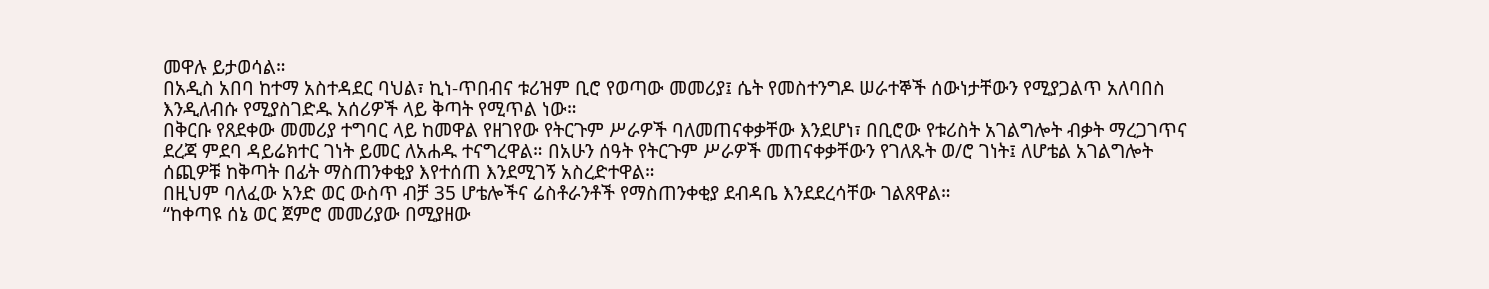መዋሉ ይታወሳል።
በአዲስ አበባ ከተማ አስተዳደር ባህል፣ ኪነ-ጥበብና ቱሪዝም ቢሮ የወጣው መመሪያ፤ ሴት የመስተንግዶ ሠራተኞች ሰውነታቸውን የሚያጋልጥ አለባበስ እንዲለብሱ የሚያስገድዱ አሰሪዎች ላይ ቅጣት የሚጥል ነው።
በቅርቡ የጸደቀው መመሪያ ተግባር ላይ ከመዋል የዘገየው የትርጉም ሥራዎች ባለመጠናቀቃቸው እንደሆነ፣ በቢሮው የቱሪስት አገልግሎት ብቃት ማረጋገጥና ደረጃ ምደባ ዳይሬክተር ገነት ይመር ለአሐዱ ተናግረዋል። በአሁን ሰዓት የትርጉም ሥራዎች መጠናቀቃቸውን የገለጹት ወ/ሮ ገነት፤ ለሆቴል አገልግሎት ሰጪዎቹ ከቅጣት በፊት ማስጠንቀቂያ እየተሰጠ እንደሚገኝ አስረድተዋል።
በዚህም ባለፈው አንድ ወር ውስጥ ብቻ 35 ሆቴሎችና ሬስቶራንቶች የማስጠንቀቂያ ደብዳቤ እንደደረሳቸው ገልጸዋል።
“ከቀጣዩ ሰኔ ወር ጀምሮ መመሪያው በሚያዘው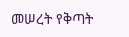መሠረት የቅጣት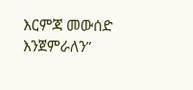እርምጃ መውሰድ እንጀምራለን”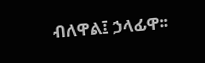ብለዋል፤ ኃላፊዋ፡፡